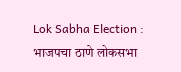Lok Sabha Election : भाजपचा ठाणे लोकसभा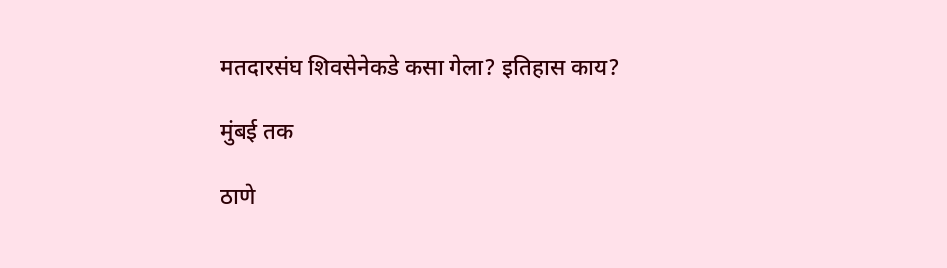मतदारसंघ शिवसेनेकडे कसा गेला? इतिहास काय?

मुंबई तक

ठाणे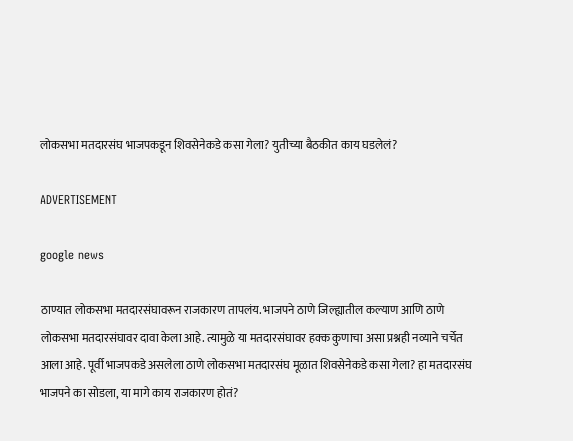लोकसभा मतदारसंघ भाजपकडून शिवसेनेकडे कसा गेला? युतीच्या बैठकीत काय घडलेलं?

ADVERTISEMENT

google news

ठाण्यात लोकसभा मतदारसंघावरून राजकारण तापलंय. भाजपने ठाणे जिल्ह्यातील कल्याण आणि ठाणे लोकसभा मतदारसंघावर दावा केला आहे. त्यामुळे या मतदारसंघावर हक्क कुणाचा असा प्रश्नही नव्याने चर्चेत आला आहे. पूर्वी भाजपकडे असलेला ठाणे लोकसभा मतदारसंघ मूळात शिवसेनेकडे कसा गेला? हा मतदारसंघ भाजपने का सोडला, या मागे काय राजकारण होतं?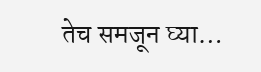तेच समजून घ्या…